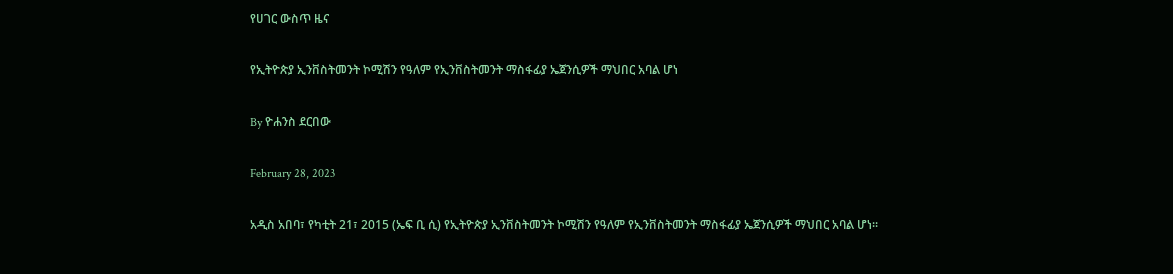የሀገር ውስጥ ዜና

የኢትዮጵያ ኢንቨስትመንት ኮሚሽን የዓለም የኢንቨስትመንት ማስፋፊያ ኤጀንሲዎች ማህበር አባል ሆነ

By ዮሐንስ ደርበው

February 28, 2023

አዲስ አበባ፣ የካቲት 21፣ 2015 (ኤፍ ቢ ሲ) የኢትዮጵያ ኢንቨስትመንት ኮሚሽን የዓለም የኢንቨስትመንት ማስፋፊያ ኤጀንሲዎች ማህበር አባል ሆነ፡፡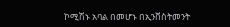ኮሚሽኑ አባል በመሆኑ በኢንቨስትመንት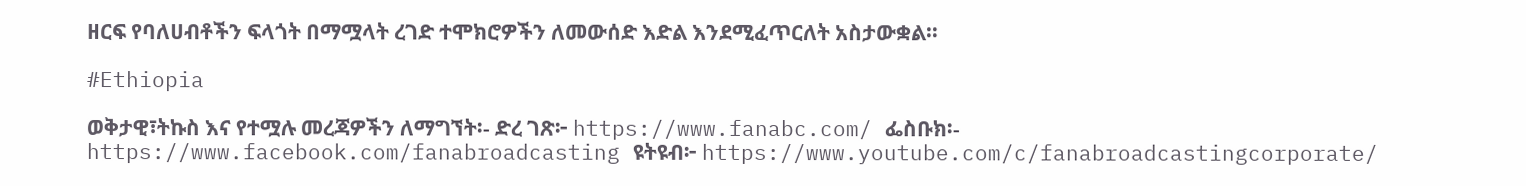ዘርፍ የባለሀብቶችን ፍላጎት በማሟላት ረገድ ተሞክሮዎችን ለመውሰድ እድል እንደሚፈጥርለት አስታውቋል።

#Ethiopia

ወቅታዊ፣ትኩስ እና የተሟሉ መረጃዎችን ለማግኘት፡- ድረ ገጽ፦ https://www.fanabc.com/ ፌስቡክ፡- https://www.facebook.com/fanabroadcasting ዩትዩብ፦ https://www.youtube.com/c/fanabroadcastingcorporate/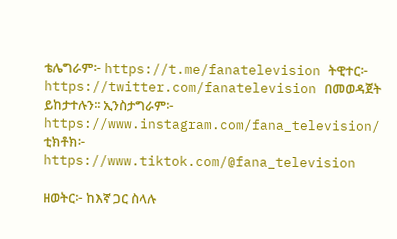ቴሌግራም፦ https://t.me/fanatelevision ትዊተር፦ https://twitter.com/fanatelevision በመወዳጀት ይከታተሉን፡፡ ኢንስታግራም፦ https://www.instagram.com/fana_television/ ቲክቶክ፦ https://www.tiktok.com/@fana_television

ዘወትር፦ ከእኛ ጋር ስላሉ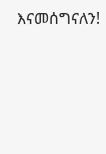እናመሰግናለን!